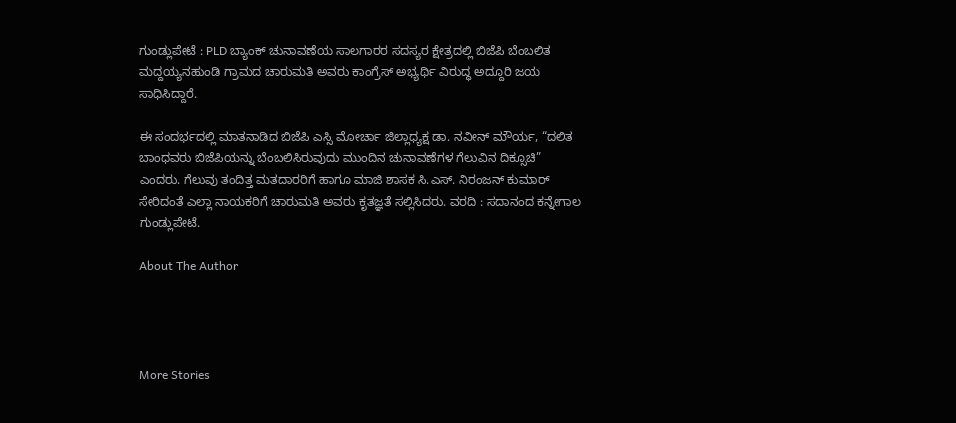ಗುಂಡ್ಲುಪೇಟೆ : PLD ಬ್ಯಾಂಕ್ ಚುನಾವಣೆಯ ಸಾಲಗಾರರ ಸದಸ್ಯರ ಕ್ಷೇತ್ರದಲ್ಲಿ ಬಿಜೆಪಿ ಬೆಂಬಲಿತ ಮದ್ದಯ್ಯನಹುಂಡಿ ಗ್ರಾಮದ ಚಾರುಮತಿ ಅವರು ಕಾಂಗ್ರೆಸ್ ಅಭ್ಯರ್ಥಿ ವಿರುದ್ಧ ಅದ್ದೂರಿ ಜಯ ಸಾಧಿಸಿದ್ದಾರೆ.

ಈ ಸಂದರ್ಭದಲ್ಲಿ ಮಾತನಾಡಿದ ಬಿಜೆಪಿ ಎಸ್ಸಿ ಮೋರ್ಚಾ ಜಿಲ್ಲಾಧ್ಯಕ್ಷ ಡಾ. ನವೀನ್ ಮೌರ್ಯ, “ದಲಿತ ಬಾಂಧವರು ಬಿಜೆಪಿಯನ್ನು ಬೆಂಬಲಿಸಿರುವುದು ಮುಂದಿನ ಚುನಾವಣೆಗಳ ಗೆಲುವಿನ ದಿಕ್ಸೂಚಿ” ಎಂದರು. ಗೆಲುವು ತಂದಿತ್ತ ಮತದಾರರಿಗೆ ಹಾಗೂ ಮಾಜಿ ಶಾಸಕ ಸಿ.ಎಸ್. ನಿರಂಜನ್ ಕುಮಾರ್ ಸೇರಿದಂತೆ ಎಲ್ಲಾ ನಾಯಕರಿಗೆ ಚಾರುಮತಿ ಅವರು ಕೃತಜ್ಞತೆ ಸಲ್ಲಿಸಿದರು. ವರದಿ : ಸದಾನಂದ ಕನ್ನೇಗಾಲ ಗುಂಡ್ಲುಪೇಟೆ.

About The Author




More Stories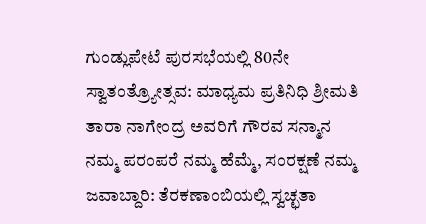ಗುಂಡ್ಲುಪೇಟೆ ಪುರಸಭೆಯಲ್ಲಿ 80ನೇ ಸ್ವಾತಂತ್ರ್ಯೋತ್ಸವ: ಮಾಧ್ಯಮ ಪ್ರತಿನಿಧಿ ಶ್ರೀಮತಿ ತಾರಾ ನಾಗೇಂದ್ರ ಅವರಿಗೆ ಗೌರವ ಸನ್ಮಾನ
ನಮ್ಮ ಪರಂಪರೆ ನಮ್ಮ ಹೆಮ್ಮೆ, ಸಂರಕ್ಷಣೆ ನಮ್ಮ ಜವಾಬ್ದಾರಿ: ತೆರಕಣಾಂಬಿಯಲ್ಲಿ ಸ್ವಚ್ಛತಾ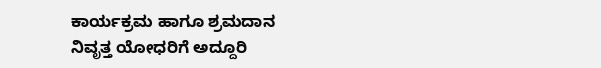ಕಾರ್ಯಕ್ರಮ ಹಾಗೂ ಶ್ರಮದಾನ
ನಿವೃತ್ತ ಯೋಧರಿಗೆ ಅದ್ದೂರಿ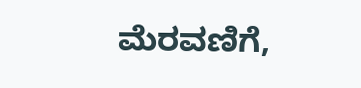ಮೆರವಣಿಗೆ,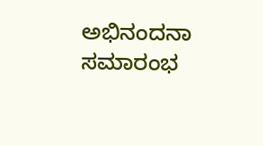ಅಭಿನಂದನಾ ಸಮಾರಂಭ